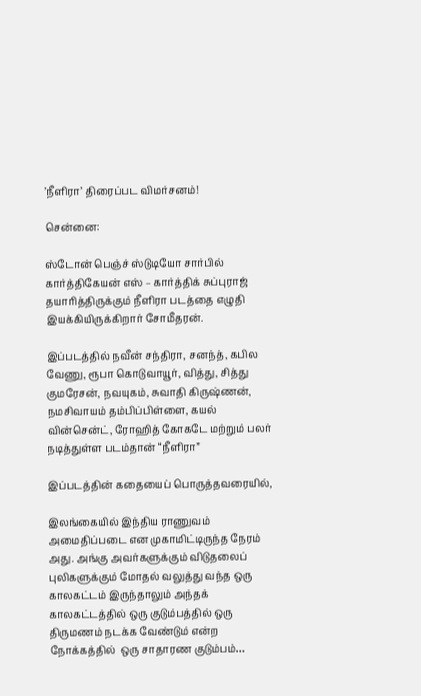’நீளிரா’ திரைப்பட விமர்சனம்!

சென்னை:

ஸ்டோன் பெஞ்ச் ஸ்டுடியோ சார்பில் கார்த்திகேயன் எஸ் – கார்த்திக் சுப்புராஜ் தயாரித்திருக்கும் நீளிரா படத்தை எழுதி இயக்கியிருக்கிறார் சோமீதரன்.

இப்படத்தில் நவீன் சந்திரா, சனந்த், கபில வேணு, ரூபா கொடுவாயூர், வித்து, சித்து குமரேசன், நவயுகம், சுவாதி கிருஷ்ணன், நமசிவாயம் தம்பிப்பிள்ளை, கயல் வின்சென்ட், ரோஹித் கோகடே மற்றும் பலர் நடித்துள்ள படம்தான் “நீளிரா”

இப்படத்தின் கதையைப் பொருத்தவரையில்,

இலங்கையில் இந்திய ராணுவம் அமைதிப்படை என முகாமிட்டிருந்த நேரம் அது. அங்கு அவர்களுக்கும் விடுதலைப் புலிகளுக்கும் மோதல் வலுத்து வந்த ஒரு காலகட்டம் இருந்தாலும் அந்தக் காலகட்டத்தில் ஒரு குடும்பத்தில் ஒரு திருமணம் நடக்க வேண்டும் என்ற நோக்கத்தில்  ஒரு சாதாரண குடும்பம்…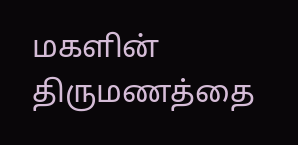மகளின் திருமணத்தை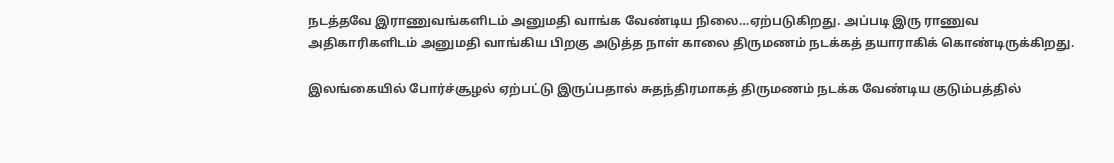நடத்தவே இராணுவங்களிடம் அனுமதி வாங்க வேண்டிய நிலை…ஏற்படுகிறது. அப்படி இரு ராணுவ அதிகாரிகளிடம் அனுமதி வாங்கிய பிறகு அடுத்த நாள் காலை திருமணம் நடக்கத் தயாராகிக் கொண்டிருக்கிறது.

இலங்கையில் போர்ச்சூழல் ஏற்பட்டு இருப்பதால் சுதந்திரமாகத் திருமணம் நடக்க வேண்டிய குடும்பத்தில்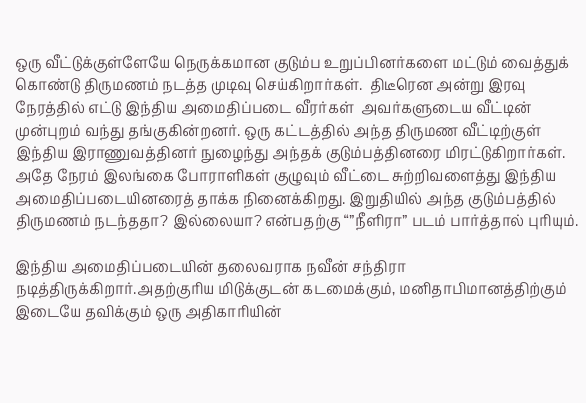ஒரு வீட்டுக்குள்ளேயே நெருக்கமான குடும்ப உறுப்பினர்களை மட்டும் வைத்துக் கொண்டு திருமணம் நடத்த முடிவு செய்கிறார்கள்.  திடீரென அன்று இரவு நேரத்தில் எட்டு இந்திய அமைதிப்படை வீரர்கள்  அவர்களுடைய வீட்டின் முன்புறம் வந்து தங்குகின்றனர். ஒரு கட்டத்தில் அந்த திருமண வீட்டிற்குள் இந்திய இராணுவத்தினர் நுழைந்து அந்தக் குடும்பத்தினரை மிரட்டுகிறார்கள். அதே நேரம் இலங்கை போராளிகள் குழுவும் வீட்டை சுற்றிவளைத்து இந்திய அமைதிப்படையினரைத் தாக்க நினைக்கிறது. இறுதியில் அந்த குடும்பத்தில் திருமணம் நடந்ததா? இல்லையா? என்பதற்கு “”நீளிரா” படம் பார்த்தால் புரியும்.

இந்திய அமைதிப்படையின் தலைவராக நவீன் சந்திரா நடித்திருக்கிறார்.அதற்குரிய மிடுக்குடன் கடமைக்கும், மனிதாபிமானத்திற்கும் இடையே தவிக்கும் ஒரு அதிகாரியின்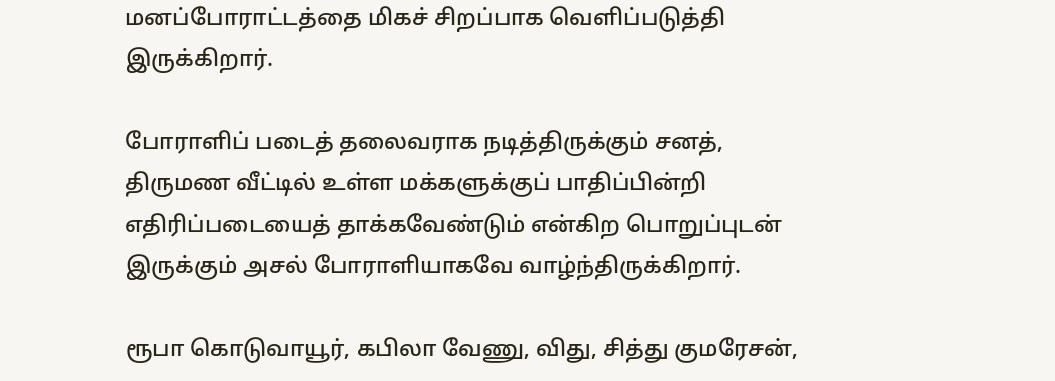மனப்போராட்டத்தை மிகச் சிறப்பாக வெளிப்படுத்தி இருக்கிறார்.

போராளிப் படைத் தலைவராக நடித்திருக்கும் சனத், திருமண வீட்டில் உள்ள மக்களுக்குப் பாதிப்பின்றி எதிரிப்படையைத் தாக்கவேண்டும் என்கிற பொறுப்புடன் இருக்கும் அசல் போராளியாகவே வாழ்ந்திருக்கிறார்.

ரூபா கொடுவாயூர், கபிலா வேணு, விது, சித்து குமரேசன்,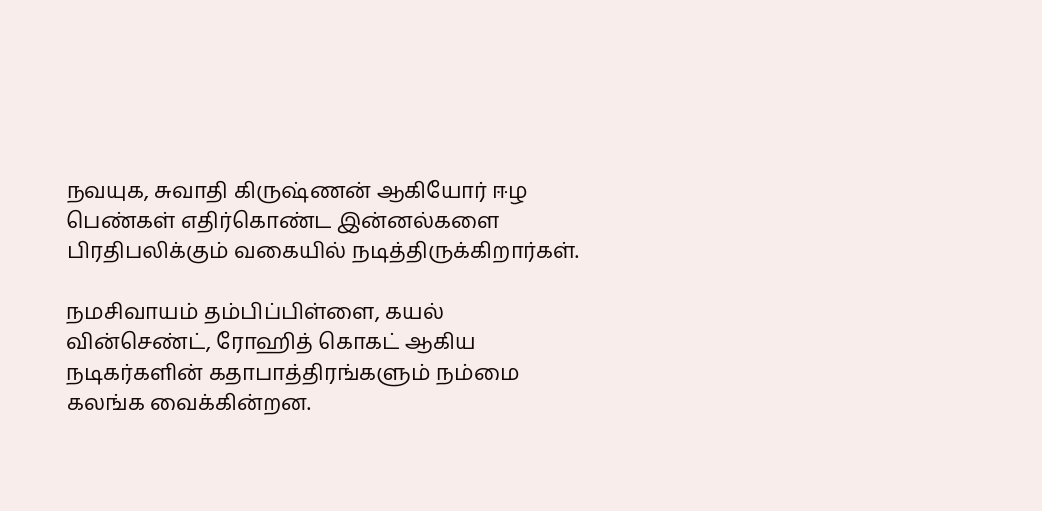நவயுக, சுவாதி கிருஷ்ணன் ஆகியோர் ஈழ பெண்கள் எதிர்கொண்ட இன்னல்களை பிரதிபலிக்கும் வகையில் நடித்திருக்கிறார்கள்.

நமசிவாயம் தம்பிப்பிள்ளை, கயல் வின்செண்ட், ரோஹித் கொகட் ஆகிய நடிகர்களின் கதாபாத்திரங்களும் நம்மை கலங்க வைக்கின்றன.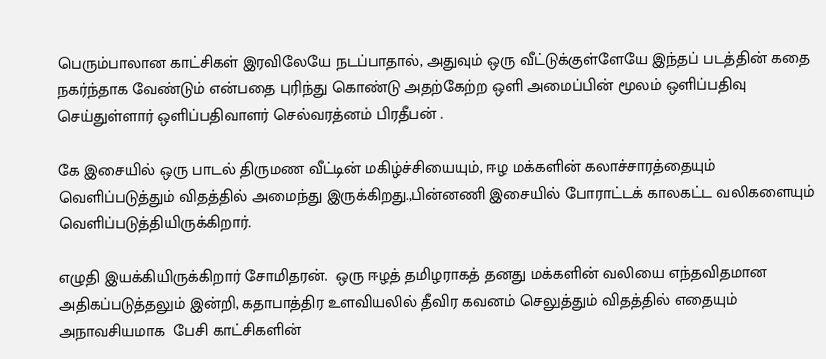பெரும்பாலான காட்சிகள் இரவிலேயே நடப்பாதால், அதுவும் ஒரு வீட்டுக்குள்ளேயே இந்தப் படத்தின் கதை நகர்ந்தாக வேண்டும் என்பதை புரிந்து கொண்டு அதற்கேற்ற ஒளி அமைப்பின் மூலம் ஒளிப்பதிவு செய்துள்ளார் ஒளிப்பதிவாளர் செல்வரத்னம் பிரதீபன் .

கே இசையில் ஒரு பாடல் திருமண வீட்டின் மகிழ்ச்சியையும், ஈழ மக்களின் கலாச்சாரத்தையும் வெளிப்படுத்தும் விதத்தில் அமைந்து இருக்கிறது.,பின்னணி இசையில் போராட்டக் காலகட்ட வலிகளையும் வெளிப்படுத்தியிருக்கிறார்.

எழுதி இயக்கியிருக்கிறார் சோமிதரன்.  ஒரு ஈழத் தமிழராகத் தனது மக்களின் வலியை எந்தவிதமான அதிகப்படுத்தலும் இன்றி, கதாபாத்திர உளவியலில் தீவிர கவனம் செலுத்தும் விதத்தில் எதையும் அநாவசியமாக  பேசி காட்சிகளின்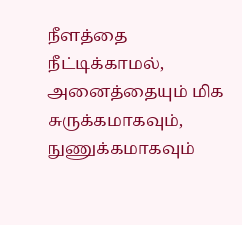நீளத்தை நீட்டிக்காமல், அனைத்தையும் மிக சுருக்கமாகவும், நுணுக்கமாகவும்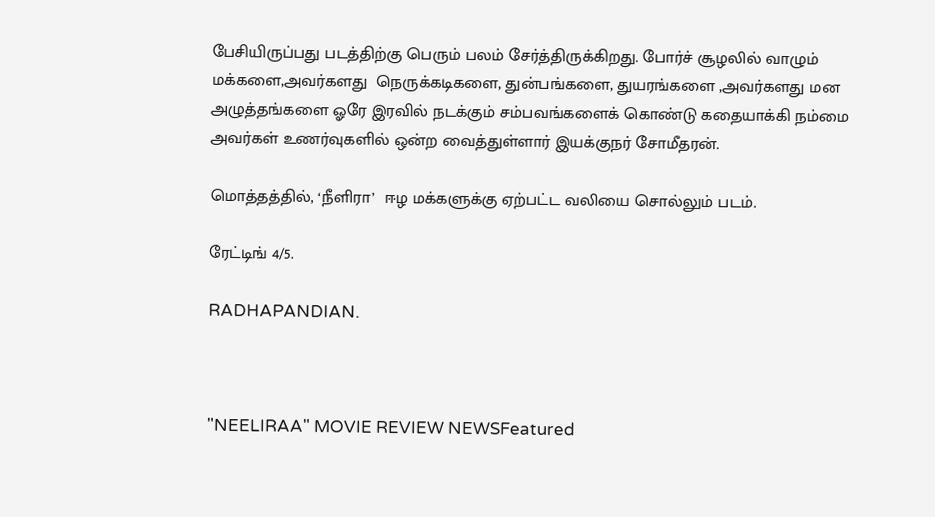பேசியிருப்பது படத்திற்கு பெரும் பலம் சேர்த்திருக்கிறது. போர்ச் சூழலில் வாழும் மக்களை,அவர்களது  நெருக்கடிகளை, துன்பங்களை, துயரங்களை ,அவர்களது மன அழுத்தங்களை ஓரே இரவில் நடக்கும் சம்பவங்களைக் கொண்டு கதையாக்கி நம்மை அவர்கள் உணர்வுகளில் ஒன்ற வைத்துள்ளார் இயக்குநர் சோமீதரன்.

மொத்தத்தில், ‘நீளிரா’  ஈழ மக்களுக்கு ஏற்பட்ட வலியை சொல்லும் படம்.

ரேட்டிங் 4/5.

RADHAPANDIAN.



"NEELIRAA" MOVIE REVIEW NEWSFeatured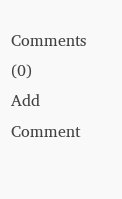Comments (0)
Add Comment